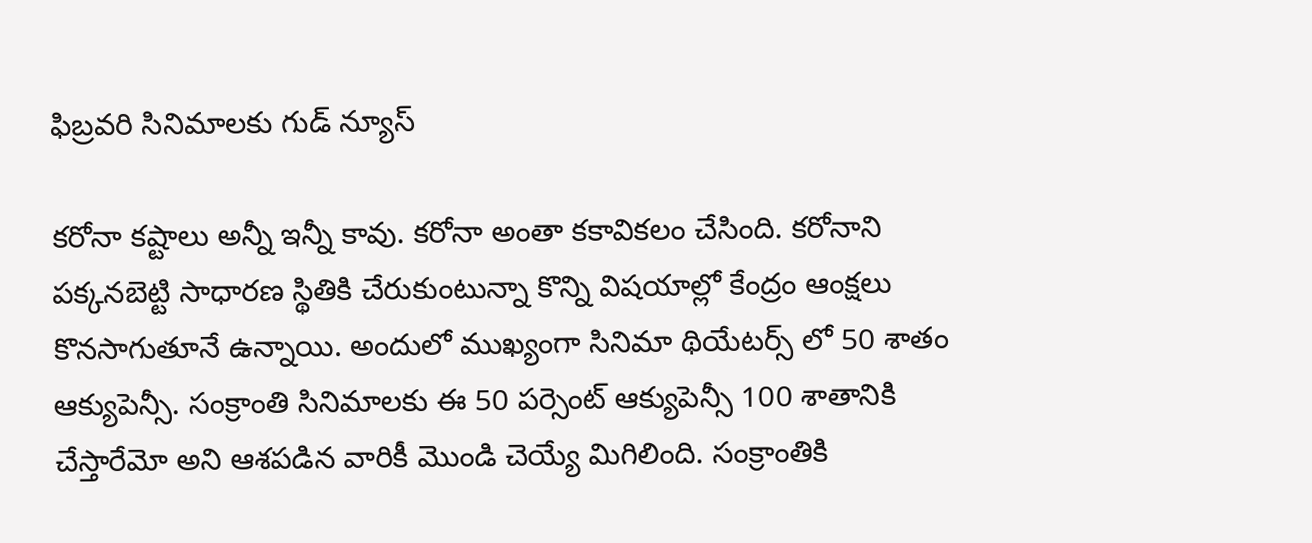ఫిబ్రవరి సినిమాలకు గుడ్ న్యూస్

కరోనా కష్టాలు అన్నీ ఇన్నీ కావు. కరోనా అంతా కకావికలం చేసింది. కరోనాని పక్కనబెట్టి సాధారణ స్థితికి చేరుకుంటున్నా కొన్ని విషయాల్లో కేంద్రం ఆంక్షలు కొనసాగుతూనే ఉన్నాయి. అందులో ముఖ్యంగా సినిమా థియేటర్స్ లో 50 శాతం ఆక్యుపెన్సీ. సంక్రాంతి సినిమాలకు ఈ 50 పర్సెంట్ ఆక్యుపెన్సీ 100 శాతానికి చేస్తారేమో అని ఆశపడిన వారికీ మొండి చెయ్యే మిగిలింది. సంక్రాంతికి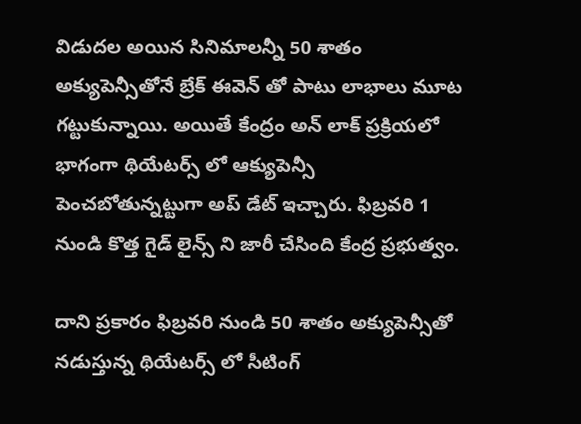విడుదల అయిన సినిమాలన్నీ 50 శాతం అక్యుపెన్సీతోనే బ్రేక్ ఈవెన్ తో పాటు లాభాలు మూట గట్టుకున్నాయి. అయితే కేంద్రం అన్ లాక్ ప్రక్రియలో భాగంగా థియేటర్స్ లో ఆక్యుపెన్సీ పెంచబోతున్నట్టుగా అప్ డేట్ ఇచ్చారు. ఫిబ్రవరి 1 నుండి కొత్త గైడ్ లైన్స్ ని జారీ చేసింది కేంద్ర ప్రభుత్వం.

దాని ప్రకారం ఫిబ్రవరి నుండి 50 శాతం అక్యుపెన్సీతో నడుస్తున్న థియేటర్స్ లో సీటింగ్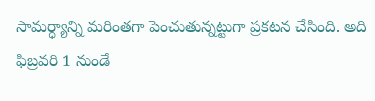సామర్ధ్యాన్ని మరింతగా పెంచుతున్నట్టుగా ప్రకటన చేసింది. అది ఫిబ్రవరి 1 నుండే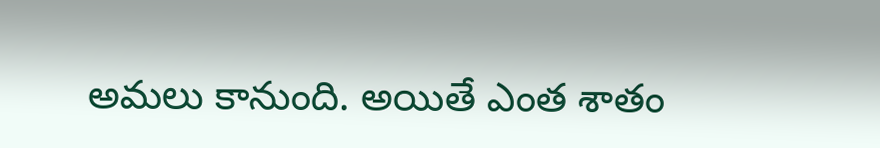అమలు కానుంది. అయితే ఎంత శాతం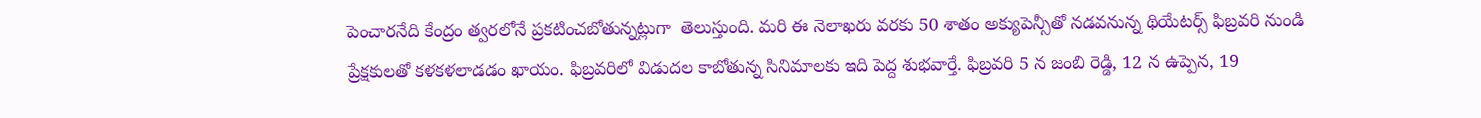పెంచారనేది కేంద్రం త్వరలోనే ప్రకటించబోతున్నట్లుగా  తెలుస్తుంది. మరి ఈ నెలాఖరు వరకు 50 శాతం అక్యుపెన్సీతో నడవనున్న థియేటర్స్ ఫిబ్రవరి నుండి ప్రేక్షకులతో కళకళలాడడం ఖాయం. ఫిబ్రవరిలో విడుదల కాబోతున్న సినిమాలకు ఇది పెద్ద శుభవార్తే. ఫిబ్రవరి 5 న జంబి రెడ్డి, 12 న ఉప్పెన, 19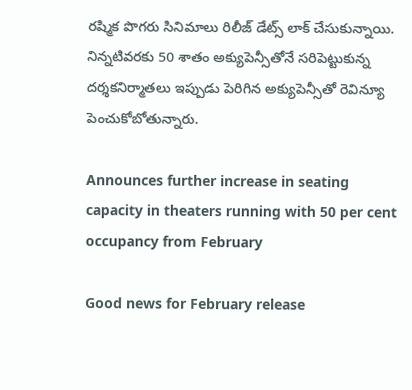రష్మిక పొగరు సినిమాలు రిలీజ్ డేట్స్ లాక్ చేసుకున్నాయి. నిన్నటివరకు 50 శాతం అక్యుపెన్సీతోనే సరిపెట్టుకున్న దర్శకనిర్మాతలు ఇప్పుడు పెరిగిన అక్యుపెన్సీతో రెవిన్యూ పెంచుకోబోతున్నారు.

Announces further increase in seating capacity in theaters running with 50 per cent occupancy from February

Good news for February release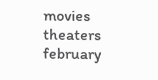movies
theaters
february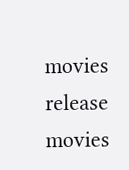movies
release movies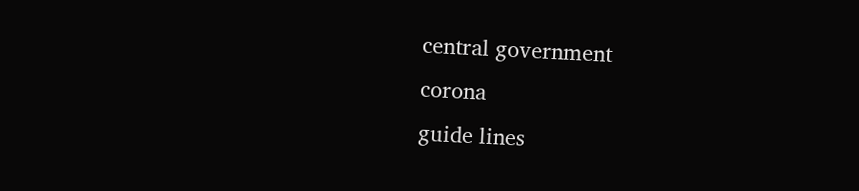central government
corona
guide lines